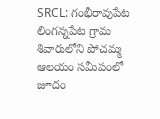SRCL: గంభీరావుపేట లింగన్నపేట గ్రామ శివారులోని పోచమ్మ ఆలయం సమీపంలో జూదం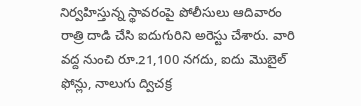నిర్వహిస్తున్న స్థావరంపై పోలీసులు ఆదివారం రాత్రి దాడి చేసి ఐదుగురిని అరెస్టు చేశారు. వారి వద్ద నుంచి రూ.21,100 నగదు, ఐదు మొబైల్ ఫోన్లు, నాలుగు ద్విచక్ర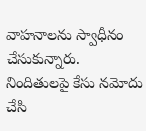వాహనాలను స్వాధీనం చేసుకున్నారు. నిందితులపై కేసు నమోదు చేసి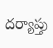దర్యాప్తు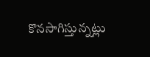కొనసాగిస్తున్నట్లు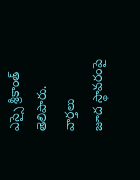ఎస్సై శ్రీకాంత్ తెలిపారు.
వార్తలు
జూద స్థావరంపై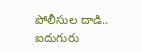పోలీసుల దాడి.. ఐదుగురు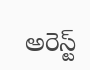అరెస్ట్